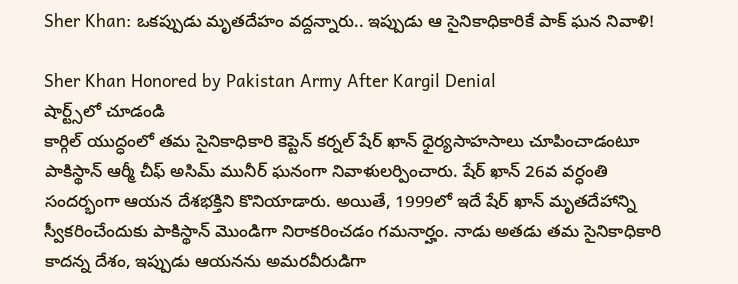Sher Khan: ఒకప్పుడు మృతదేహం వద్దన్నారు.. ఇప్పుడు ఆ సైనికాధికారికే పాక్ ఘన నివాళి!

Sher Khan Honored by Pakistan Army After Kargil Denial
షార్ట్స్‌లో చూడండి
కార్గిల్ యుద్ధంలో తమ సైనికాధికారి కెప్టెన్ కర్నల్ షేర్ ఖాన్ ధైర్యసాహసాలు చూపించాడంటూ పాకిస్థాన్ ఆర్మీ చీఫ్ అసిమ్ మునీర్ ఘనంగా నివాళులర్పించారు. షేర్ ఖాన్ 26వ వర్ధంతి సందర్భంగా ఆయన దేశభక్తిని కొనియాడారు. అయితే, 1999లో ఇదే షేర్ ఖాన్ మృతదేహాన్ని స్వీకరించేందుకు పాకిస్థాన్ మొండిగా నిరాకరించడం గమనార్హం. నాడు అతడు తమ సైనికాధికారి కాదన్న దేశం, ఇప్పుడు ఆయనను అమరవీరుడిగా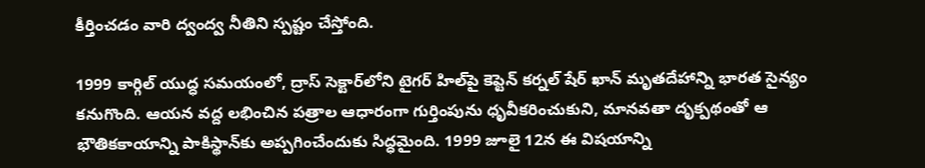కీర్తించడం వారి ద్వంద్వ నీతిని స్పష్టం చేస్తోంది.

1999 కార్గిల్ యుద్ధ సమయంలో, ద్రాస్ సెక్టార్‌లోని టైగర్ హిల్‌పై కెప్టెన్ కర్నల్ షేర్ ఖాన్ మృతదేహాన్ని భారత సైన్యం కనుగొంది. ఆయన వద్ద లభించిన పత్రాల ఆధారంగా గుర్తింపును ధృవీకరించుకుని, మానవతా దృక్పథంతో ఆ భౌతికకాయాన్ని పాకిస్థాన్‌కు అప్పగించేందుకు సిద్ధమైంది. 1999 జూలై 12న ఈ విషయాన్ని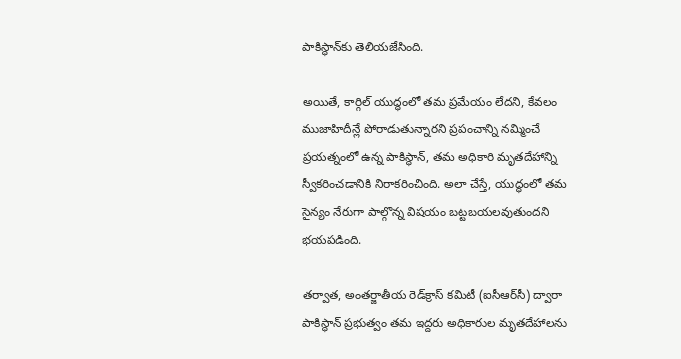పాకిస్థాన్‌కు తెలియజేసింది.

అయితే, కార్గిల్ యుద్ధంలో తమ ప్రమేయం లేదని, కేవలం ముజాహిదీన్లే పోరాడుతున్నారని ప్రపంచాన్ని నమ్మించే ప్రయత్నంలో ఉన్న పాకిస్థాన్, తమ అధికారి మృతదేహాన్ని స్వీకరించడానికి నిరాకరించింది. అలా చేస్తే, యుద్ధంలో తమ సైన్యం నేరుగా పాల్గొన్న విషయం బట్టబయలవుతుందని భయపడింది.

తర్వాత, అంతర్జాతీయ రెడ్‌క్రాస్ కమిటీ (ఐసీఆర్‌సీ) ద్వారా పాకిస్థాన్ ప్రభుత్వం తమ ఇద్దరు అధికారుల మృతదేహాలను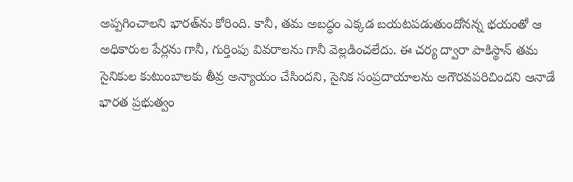అప్పగించాలని భారత్‌ను కోరింది. కానీ, తమ అబద్ధం ఎక్కడ బయటపడుతుందోనన్న భయంతో ఆ అధికారుల పేర్లను గానీ, గుర్తింపు వివరాలను గానీ వెల్లడించలేదు. ఈ చర్య ద్వారా పాకిస్థాన్ తమ సైనికుల కుటుంబాలకు తీవ్ర అన్యాయం చేసిందని, సైనిక సంప్రదాయాలను అగౌరవపరిచిందని ఆనాడే భారత ప్రభుత్వం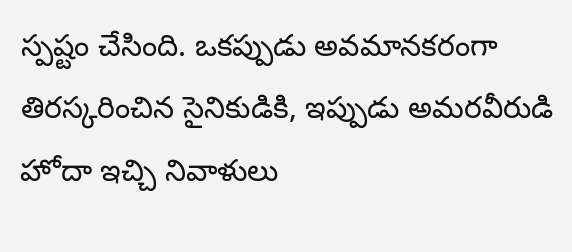స్పష్టం చేసింది. ఒకప్పుడు అవమానకరంగా తిరస్కరించిన సైనికుడికి, ఇప్పుడు అమరవీరుడి హోదా ఇచ్చి నివాళులు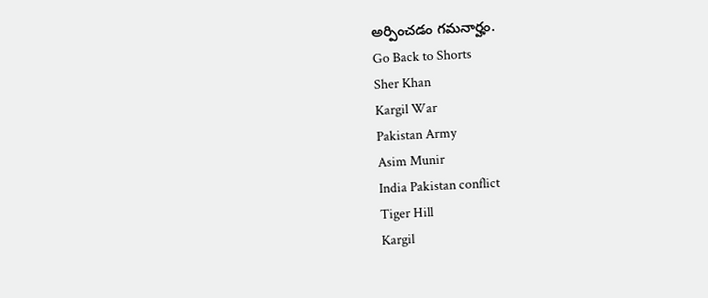అర్పించడం గమనార్హం.
Go Back to Shorts
Sher Khan
Kargil War
Pakistan Army
Asim Munir
India Pakistan conflict
Tiger Hill
Kargil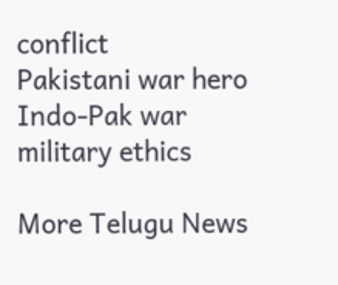conflict
Pakistani war hero
Indo-Pak war
military ethics

More Telugu News